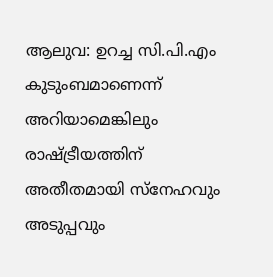ആലുവ: ഉറച്ച സി.പി.എം കുടുംബമാണെന്ന് അറിയാമെങ്കിലും രാഷ്ട്രീയത്തിന് അതീതമായി സ്നേഹവും അടുപ്പവും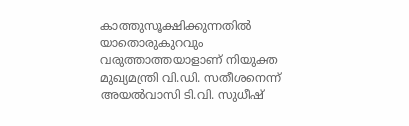കാത്തുസൂക്ഷിക്കുന്നതിൽ യാതൊരുകുറവും വരുത്താത്തയാളാണ് നിയുക്ത മുഖ്യമന്ത്രി വി.ഡി. സതീശനെന്ന് അയൽവാസി ടി.വി. സുധീഷ്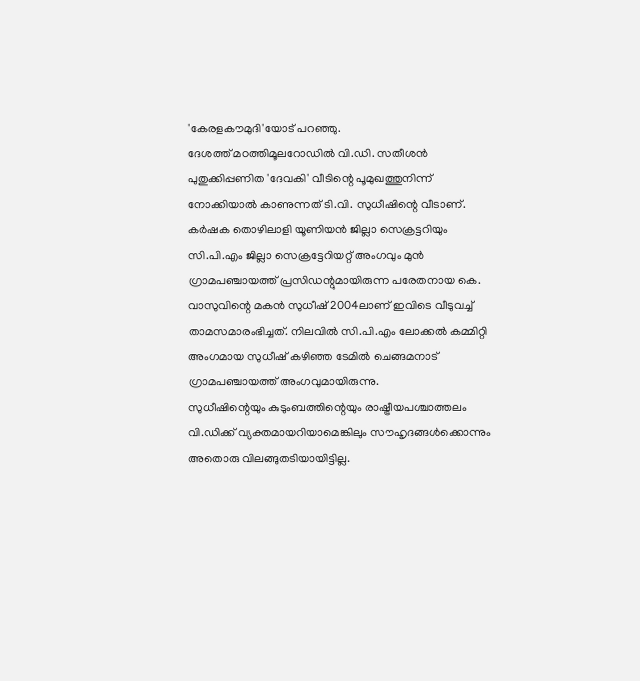'കേരളകൗമുദി'യോട് പറഞ്ഞു.
ദേശത്ത് മഠത്തിമൂലറോഡിൽ വി.ഡി. സതീശൻ പുതുക്കിപ്പണിത 'ദേവകി' വീടിന്റെ പൂമുഖത്തുനിന്ന് നോക്കിയാൽ കാണുന്നത് ടി.വി. സുധീഷിന്റെ വീടാണ്. കർഷക തൊഴിലാളി യൂണിയൻ ജില്ലാ സെക്രട്ടറിയും സി.പി.എം ജില്ലാ സെക്രട്ടേറിയറ്റ് അംഗവും മുൻ ഗ്രാമപഞ്ചായത്ത് പ്രസിഡന്റുമായിരുന്ന പരേതനായ കെ. വാസുവിന്റെ മകൻ സുധീഷ് 2004ലാണ് ഇവിടെ വീടുവച്ച് താമസമാരംഭിച്ചത്. നിലവിൽ സി.പി.എം ലോക്കൽ കമ്മിറ്റി അംഗമായ സുധീഷ് കഴിഞ്ഞ ടേമിൽ ചെങ്ങമനാട് ഗ്രാമപഞ്ചായത്ത് അംഗവുമായിരുന്നു.
സുധീഷിന്റെയും കുടുംബത്തിന്റെയും രാഷ്ട്രീയപശ്ചാത്തലം വി.ഡിക്ക് വ്യക്തമായറിയാമെങ്കിലും സൗഹൃദങ്ങൾക്കൊന്നും അതൊരു വിലങ്ങുതടിയായിട്ടില്ല.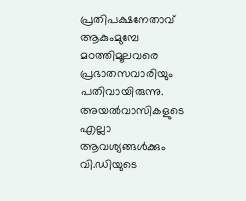പ്രതിപക്ഷനേതാവ് ആകുംമുമ്പേ മഠത്തിമൂലവരെ പ്രഭാതസവാരിയും പതിവായിരുന്നു. അയൽവാസികളുടെ എല്ലാ ആവശ്യങ്ങൾക്കും വി.ഡിയുടെ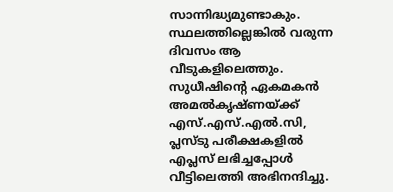സാന്നിദ്ധ്യമുണ്ടാകും. സ്ഥലത്തില്ലെങ്കിൽ വരുന്ന ദിവസം ആ വീടുകളിലെത്തും. സുധീഷിന്റെ ഏകമകൻ അമൽകൃഷ്ണയ്ക്ക് എസ്.എസ്.എൽ.സി, പ്ലസ്ടു പരീക്ഷകളിൽ എപ്ലസ് ലഭിച്ചപ്പോൾ വീട്ടിലെത്തി അഭിനന്ദിച്ചു.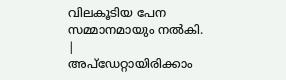വിലകൂടിയ പേന സമ്മാനമായും നൽകി.
|
അപ്ഡേറ്റായിരിക്കാം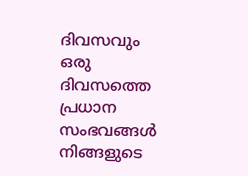ദിവസവും
ഒരു ദിവസത്തെ പ്രധാന സംഭവങ്ങൾ നിങ്ങളുടെ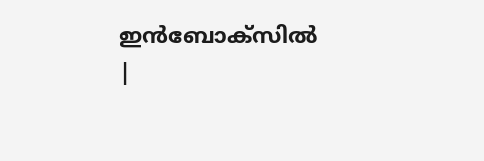ഇൻബോക്സിൽ |